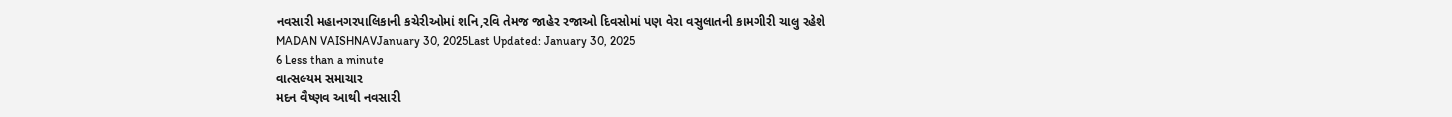નવસારી મહાનગરપાલિકાની કચેરીઓમાં શનિ,રવિ તેમજ જાહેર રજાઓ દિવસોમાં પણ વેરા વસુલાતની કામગીરી ચાલુ રહેશે
MADAN VAISHNAVJanuary 30, 2025Last Updated: January 30, 2025
6 Less than a minute
વાત્સલ્યમ સમાચાર
મદન વૈષ્ણવ આથી નવસારી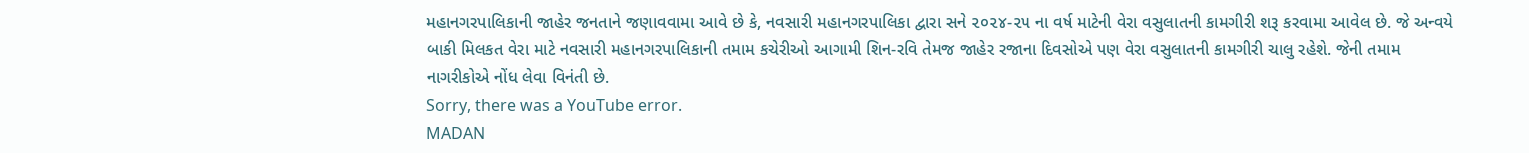મહાનગરપાલિકાની જાહેર જનતાને જણાવવામા આવે છે કે, નવસારી મહાનગરપાલિકા દ્વારા સને ૨૦૨૪-૨૫ ના વર્ષ માટેની વેરા વસુલાતની કામગીરી શરૂ કરવામા આવેલ છે. જે અન્વયે બાકી મિલકત વેરા માટે નવસારી મહાનગરપાલિકાની તમામ કચેરીઓ આગામી શિન-રવિ તેમજ જાહેર રજાના દિવસોએ પણ વેરા વસુલાતની કામગીરી ચાલુ રહેશે. જેની તમામ નાગરીકોએ નોંધ લેવા વિનંતી છે.
Sorry, there was a YouTube error.
MADAN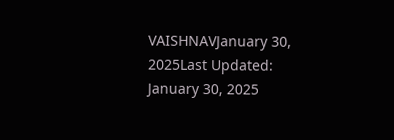VAISHNAVJanuary 30, 2025Last Updated: January 30, 2025